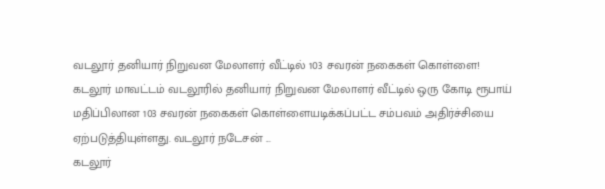வடலூர் தனியார் நிறுவன மேலாளர் வீட்டில் 103 சவரன் நகைகள் கொள்ளை!
கடலூர் மாவட்டம் வடலூரில் தனியார் நிறுவன மேலாளர் வீட்டில் ஒரு கோடி ரூபாய் மதிப்பிலான 103 சவரன் நகைகள் கொள்ளையடிக்கப்பட்ட சம்பவம் அதிர்ச்சியை ஏற்படுத்தியுள்ளது. வடலூர் நடேசன் ...
கடலூர்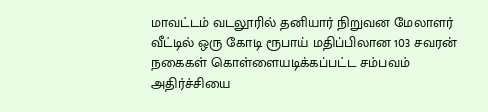மாவட்டம் வடலூரில் தனியார் நிறுவன மேலாளர் வீட்டில் ஒரு கோடி ரூபாய் மதிப்பிலான 103 சவரன் நகைகள் கொள்ளையடிக்கப்பட்ட சம்பவம் அதிர்ச்சியை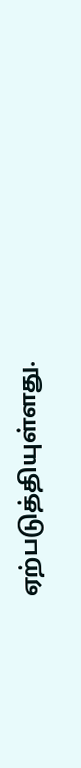ஏற்படுத்தியுள்ளது.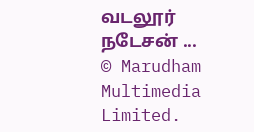வடலூர் நடேசன் ...
© Marudham Multimedia Limited.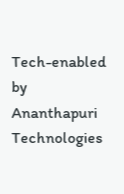Tech-enabled by Ananthapuri Technologies